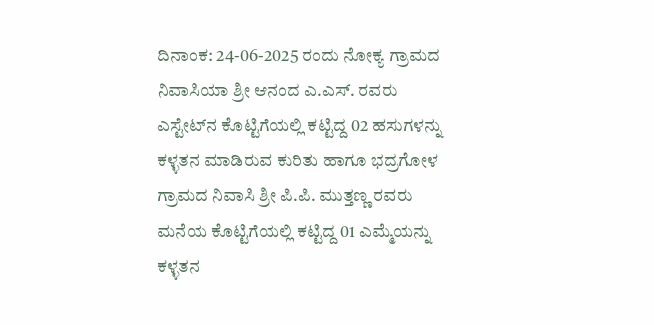ದಿನಾಂಕ: 24-06-2025 ರಂದು ನೋಕ್ಯ ಗ್ರಾಮದ ನಿವಾಸಿಯಾ ಶ್ರೀ ಆನಂದ ಎ.ಎಸ್. ರವರು ಎಸ್ಟೇಟ್‌ನ ಕೊಟ್ಟಿಗೆಯಲ್ಲಿ ಕಟ್ಟಿದ್ದ 02 ಹಸುಗಳನ್ನು ಕಳ್ಳತನ ಮಾಡಿರುವ ಕುರಿತು ಹಾಗೂ ಭದ್ರಗೋಳ ಗ್ರಾಮದ ನಿವಾಸಿ ಶ್ರೀ ಪಿ.ಪಿ. ಮುತ್ತಣ್ಣ ರವರು ಮನೆಯ ಕೊಟ್ಟಿಗೆಯಲ್ಲಿ ಕಟ್ಟಿದ್ದ 01 ಎಮ್ಮೆಯನ್ನು ಕಳ್ಳತನ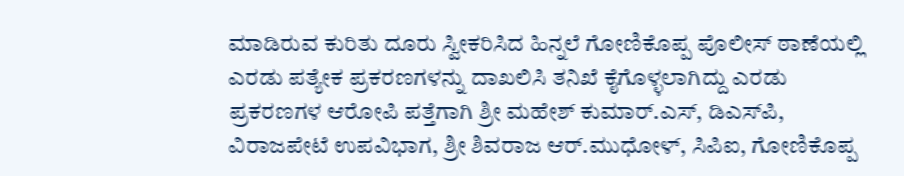ಮಾಡಿರುವ ಕುರಿತು ದೂರು ಸ್ವೀಕರಿಸಿದ ಹಿನ್ನಲೆ ಗೋಣಿಕೊಪ್ಪ ಪೊಲೀಸ್ ಠಾಣೆಯಲ್ಲಿ ಎರಡು ಪತ್ಯೇಕ ಪ್ರಕರಣಗಳನ್ನು ದಾಖಲಿಸಿ ತನಿಖೆ ಕೈಗೊಳ್ಳಲಾಗಿದ್ದು ಎರಡು ಪ್ರಕರಣಗಳ ಆರೋಪಿ ಪತ್ತೆಗಾಗಿ ಶ್ರೀ ಮಹೇಶ್ ಕುಮಾರ್.ಎಸ್, ಡಿಎಸ್‌ಪಿ, ವಿರಾಜಪೇಟೆ ಉಪವಿಭಾಗ, ಶ್ರೀ ಶಿವರಾಜ ಆರ್.ಮುಧೋಳ್, ಸಿಪಿಐ, ಗೋಣಿಕೊಪ್ಪ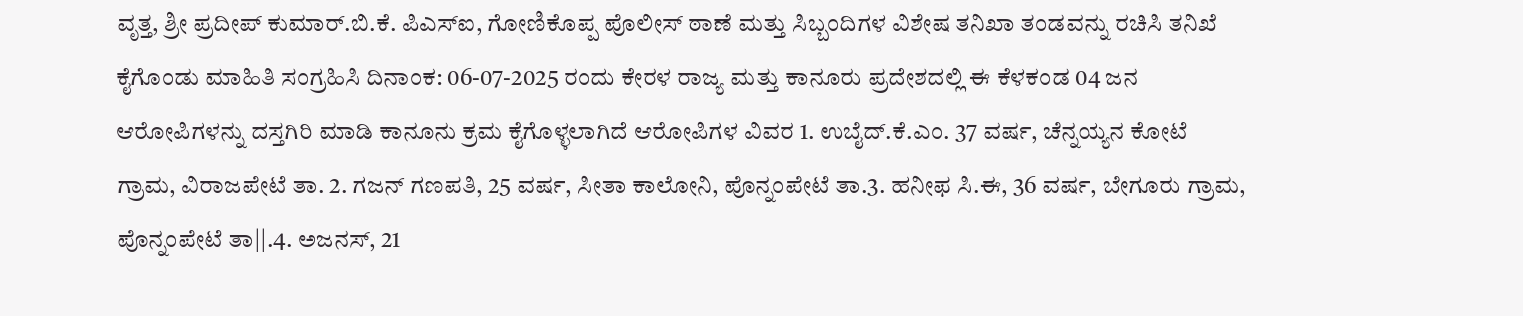ವೃತ್ತ, ಶ್ರೀ ಪ್ರದೀಪ್ ಕುಮಾ‌ರ್.ಬಿ.ಕೆ. ಪಿಎಸ್‌ಐ, ಗೋಣಿಕೊಪ್ಪ ಪೊಲೀಸ್ ಠಾಣೆ ಮತ್ತು ಸಿಬ್ಬಂದಿಗಳ ವಿಶೇಷ ತನಿಖಾ ತಂಡವನ್ನು ರಚಿಸಿ ತನಿಖೆ ಕೈಗೊಂಡು ಮಾಹಿತಿ ಸಂಗ್ರಹಿಸಿ ದಿನಾಂಕ: 06-07-2025 ರಂದು ಕೇರಳ ರಾಜ್ಯ ಮತ್ತು ಕಾನೂರು ಪ್ರದೇಶದಲ್ಲಿ ಈ ಕೆಳಕಂಡ 04 ಜನ ಆರೋಪಿಗಳನ್ನು ದಸ್ತಗಿರಿ ಮಾಡಿ ಕಾನೂನು ಕ್ರಮ ಕೈಗೊಳ್ಳಲಾಗಿದೆ ಆರೋಪಿಗಳ ವಿವರ 1. ಉಬೈದ್.ಕೆ.ಎಂ. 37 ವರ್ಷ, ಚೆನ್ನಯ್ಯನ ಕೋಟೆ ಗ್ರಾಮ, ವಿರಾಜಪೇಟೆ ತಾ. 2. ಗಜನ್ ಗಣಪತಿ, 25 ವರ್ಷ, ಸೀತಾ ಕಾಲೋನಿ, ಪೊನ್ನಂಪೇಟೆ ತಾ.3. ಹನೀಫ ಸಿ.ಈ, 36 ವರ್ಷ, ಬೇಗೂರು ಗ್ರಾಮ, ಪೊನ್ನಂಪೇಟೆ ತಾ||.4. ಅಜನಸ್, 21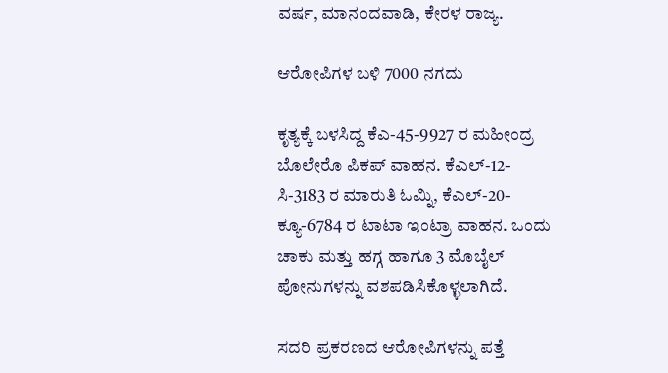ವರ್ಷ, ಮಾನಂದವಾಡಿ, ಕೇರಳ ರಾಜ್ಯ.

ಆರೋಪಿಗಳ ಬಳಿ 7000 ನಗದು

ಕೃತ್ಯಕ್ಕೆ ಬಳಸಿದ್ದ ಕೆಎ-45-9927 ರ ಮಹೀಂದ್ರ ಬೊಲೇರೊ ಪಿಕಪ್ ವಾಹನ. ಕೆಎಲ್-12-ಸಿ-3183 ರ ಮಾರುತಿ ಓಮ್ನಿ, ಕೆಎಲ್-20-ಕ್ಯೂ-6784 ರ ಟಾಟಾ ಇಂಟ್ರಾ ವಾಹನ. ಒಂದು ಚಾಕು ಮತ್ತು ಹಗ್ಗ ಹಾಗೂ 3 ಮೊಬೈಲ್ ಪೋನುಗಳನ್ನು ವಶಪಡಿಸಿಕೊಳ್ಳಲಾಗಿದೆ.

ಸದರಿ ಪ್ರಕರಣದ ಆರೋಪಿಗಳನ್ನು ಪತ್ತೆ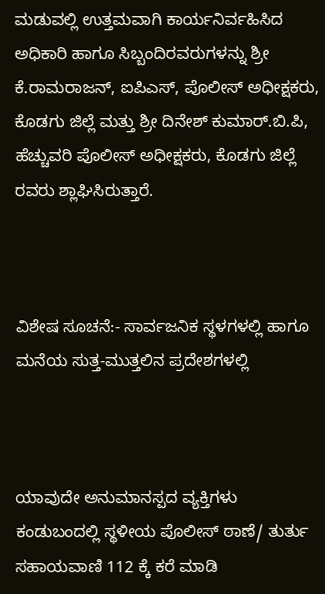ಮಡುವಲ್ಲಿ ಉತ್ತಮವಾಗಿ ಕಾರ್ಯನಿರ್ವಹಿಸಿದ ಅಧಿಕಾರಿ ಹಾಗೂ ಸಿಬ್ಬಂದಿರವರುಗಳನ್ನು ಶ್ರೀ ಕೆ.ರಾಮರಾಜನ್, ಐಪಿಎಸ್, ಪೊಲೀಸ್ ಅಧೀಕ್ಷಕರು, ಕೊಡಗು ಜಿಲ್ಲೆ ಮತ್ತು ಶ್ರೀ ದಿನೇಶ್ ಕುಮಾರ್.ಬಿ.ಪಿ, ಹೆಚ್ಚುವರಿ ಪೊಲೀಸ್ ಅಧೀಕ್ಷಕರು, ಕೊಡಗು ಜಿಲ್ಲೆ ರವರು ಶ್ಲಾಘಿಸಿರುತ್ತಾರೆ.



ವಿಶೇಷ ಸೂಚನೆ:- ಸಾರ್ವಜನಿಕ ಸ್ಥಳಗಳಲ್ಲಿ ಹಾಗೂ ಮನೆಯ ಸುತ್ತ-ಮುತ್ತಲಿನ ಪ್ರದೇಶಗಳಲ್ಲಿ



ಯಾವುದೇ ಅನುಮಾನಸ್ಪದ ವ್ಯಕ್ತಿಗಳು ಕಂಡುಬಂದಲ್ಲಿ ಸ್ಥಳೀಯ ಪೊಲೀಸ್ ಠಾಣೆ/ ತುರ್ತು ಸಹಾಯವಾಣಿ 112 ಕ್ಕೆ ಕರೆ ಮಾಡಿ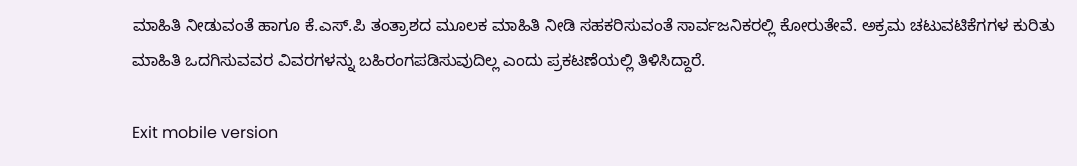ಮಾಹಿತಿ ನೀಡುವಂತೆ ಹಾಗೂ ಕೆ.ಎಸ್.ಪಿ ತಂತ್ರಾಶದ ಮೂಲಕ ಮಾಹಿತಿ ನೀಡಿ ಸಹಕರಿಸುವಂತೆ ಸಾರ್ವಜನಿಕರಲ್ಲಿ ಕೋರುತೇವೆ. ಅಕ್ರಮ ಚಟುವಟಿಕೆಗಗಳ ಕುರಿತು ಮಾಹಿತಿ ಒದಗಿಸುವವರ ವಿವರಗಳನ್ನು ಬಹಿರಂಗಪಡಿಸುವುದಿಲ್ಲ ಎಂದು ಪ್ರಕಟಣೆಯಲ್ಲಿ ತಿಳಿಸಿದ್ದಾರೆ.

Exit mobile version